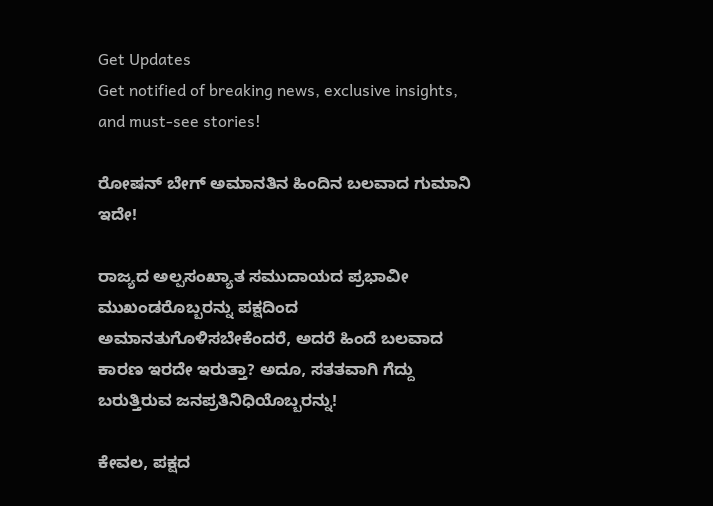Get Updates
Get notified of breaking news, exclusive insights, and must-see stories!

ರೋಷನ್ ಬೇಗ್ ಅಮಾನತಿನ ಹಿಂದಿನ ಬಲವಾದ ಗುಮಾನಿ ಇದೇ!

ರಾಜ್ಯದ ಅಲ್ಪಸಂಖ್ಯಾತ ಸಮುದಾಯದ ಪ್ರಭಾವೀ ಮುಖಂಡರೊಬ್ಬರನ್ನು ಪಕ್ಷದಿಂದ ಅಮಾನತುಗೊಳಿಸಬೇಕೆಂದರೆ, ಅದರೆ ಹಿಂದೆ ಬಲವಾದ ಕಾರಣ ಇರದೇ ಇರುತ್ತಾ? ಅದೂ, ಸತತವಾಗಿ ಗೆದ್ದು ಬರುತ್ತಿರುವ ಜನಪ್ರತಿನಿಧಿಯೊಬ್ಬರನ್ನು!

ಕೇವಲ, ಪಕ್ಷದ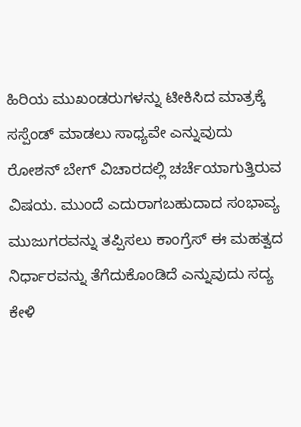ಹಿರಿಯ ಮುಖಂಡರುಗಳನ್ನು ಟೀಕಿಸಿದ ಮಾತ್ರಕ್ಕೆ ಸಸ್ಪೆಂಡ್ ಮಾಡಲು ಸಾಧ್ಯವೇ ಎನ್ನುವುದು ರೋಶನ್ ಬೇಗ್ ವಿಚಾರದಲ್ಲಿ ಚರ್ಚೆಯಾಗುತ್ತಿರುವ ವಿಷಯ. ಮುಂದೆ ಎದುರಾಗಬಹುದಾದ ಸಂಭಾವ್ಯ ಮುಜುಗರವನ್ನು ತಪ್ಪಿಸಲು ಕಾಂಗ್ರೆಸ್ ಈ ಮಹತ್ವದ ನಿರ್ಧಾರವನ್ನು ತೆಗೆದುಕೊಂಡಿದೆ ಎನ್ನುವುದು ಸದ್ಯ ಕೇಳಿ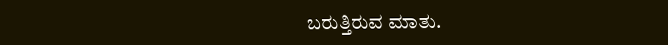ಬರುತ್ತಿರುವ ಮಾತು.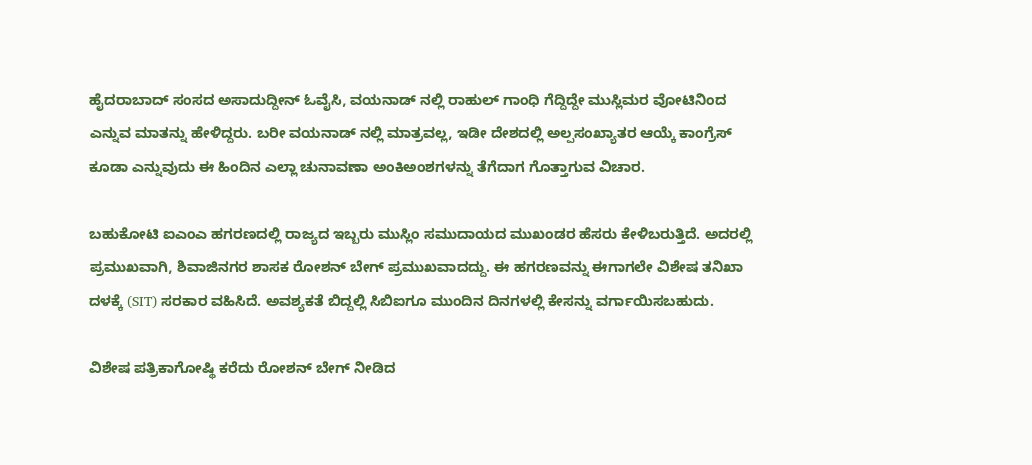ಹೈದರಾಬಾದ್ ಸಂಸದ ಅಸಾದುದ್ದೀನ್ ಓವೈಸಿ, ವಯನಾಡ್ ನಲ್ಲಿ ರಾಹುಲ್ ಗಾಂಧಿ ಗೆದ್ದಿದ್ದೇ ಮುಸ್ಲಿಮರ ವೋಟಿನಿಂದ ಎನ್ನುವ ಮಾತನ್ನು ಹೇಳಿದ್ದರು. ಬರೀ ವಯನಾಡ್ ನಲ್ಲಿ ಮಾತ್ರವಲ್ಲ, ಇಡೀ ದೇಶದಲ್ಲಿ ಅಲ್ಪಸಂಖ್ಯಾತರ ಆಯ್ಕೆ ಕಾಂಗ್ರೆಸ್ ಕೂಡಾ ಎನ್ನುವುದು ಈ ಹಿಂದಿನ ಎಲ್ಲಾ ಚುನಾವಣಾ ಅಂಕಿಅಂಶಗಳನ್ನು ತೆಗೆದಾಗ ಗೊತ್ತಾಗುವ ವಿಚಾರ.

ಬಹುಕೋಟಿ ಐಎಂಎ ಹಗರಣದಲ್ಲಿ ರಾಜ್ಯದ ಇಬ್ಬರು ಮುಸ್ಲಿಂ ಸಮುದಾಯದ ಮುಖಂಡರ ಹೆಸರು ಕೇಳಿಬರುತ್ತಿದೆ. ಅದರಲ್ಲಿ ಪ್ರಮುಖವಾಗಿ, ಶಿವಾಜಿನಗರ ಶಾಸಕ ರೋಶನ್ ಬೇಗ್ ಪ್ರಮುಖವಾದದ್ದು. ಈ ಹಗರಣವನ್ನು ಈಗಾಗಲೇ ವಿಶೇಷ ತನಿಖಾ ದಳಕ್ಕೆ (SIT) ಸರಕಾರ ವಹಿಸಿದೆ. ಅವಶ್ಯಕತೆ ಬಿದ್ದಲ್ಲಿ ಸಿಬಿಐಗೂ ಮುಂದಿನ ದಿನಗಳಲ್ಲಿ ಕೇಸನ್ನು ವರ್ಗಾಯಿಸಬಹುದು.

ವಿಶೇಷ ಪತ್ರಿಕಾಗೋಷ್ಥಿ ಕರೆದು ರೋಶನ್ ಬೇಗ್ ನೀಡಿದ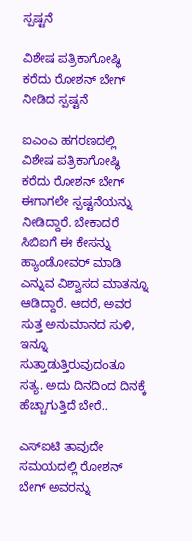ಸ್ಪಷ್ಟನೆ

ವಿಶೇಷ ಪತ್ರಿಕಾಗೋಷ್ಥಿ ಕರೆದು ರೋಶನ್ ಬೇಗ್ ನೀಡಿದ ಸ್ಪಷ್ಟನೆ

ಐಎಂಎ ಹಗರಣದಲ್ಲಿ ವಿಶೇಷ ಪತ್ರಿಕಾಗೋಷ್ಥಿ ಕರೆದು ರೋಶನ್ ಬೇಗ್ ಈಗಾಗಲೇ ಸ್ಪಷ್ಟನೆಯನ್ನು ನೀಡಿದ್ದಾರೆ. ಬೇಕಾದರೆ ಸಿಬಿಐಗೆ ಈ ಕೇಸನ್ನು ಹ್ಯಾಂಡೋವರ್ ಮಾಡಿ ಎನ್ನುವ ವಿಶ್ವಾಸದ ಮಾತನ್ನೂ ಆಡಿದ್ದಾರೆ. ಆದರೆ, ಅವರ ಸುತ್ತ ಅನುಮಾನದ ಸುಳಿ, ಇನ್ನೂ ಸುತ್ತಾಡುತ್ತಿರುವುದಂತೂ ಸತ್ಯ. ಅದು ದಿನದಿಂದ ದಿನಕ್ಕೆ ಹೆಚ್ಚಾಗುತ್ತಿದೆ ಬೇರೆ..

ಎಸ್ಐಟಿ ತಾವುದೇ ಸಮಯದಲ್ಲಿ ರೋಶನ್ ಬೇಗ್ ಅವರನ್ನು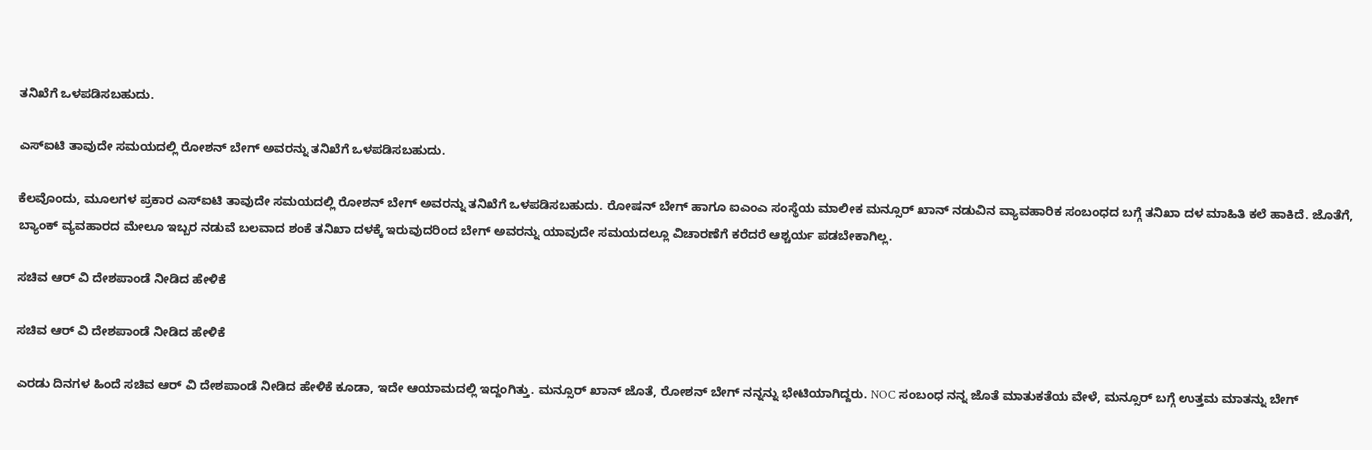ತನಿಖೆಗೆ ಒಳಪಡಿಸಬಹುದು.

ಎಸ್ಐಟಿ ತಾವುದೇ ಸಮಯದಲ್ಲಿ ರೋಶನ್ ಬೇಗ್ ಅವರನ್ನು ತನಿಖೆಗೆ ಒಳಪಡಿಸಬಹುದು.

ಕೆಲವೊಂದು, ಮೂಲಗಳ ಪ್ರಕಾರ ಎಸ್ಐಟಿ ತಾವುದೇ ಸಮಯದಲ್ಲಿ ರೋಶನ್ ಬೇಗ್ ಅವರನ್ನು ತನಿಖೆಗೆ ಒಳಪಡಿಸಬಹುದು. ರೋಷನ್ ಬೇಗ್ ಹಾಗೂ ಐಎಂಎ ಸಂಸ್ಥೆಯ ಮಾಲೀಕ ಮನ್ಸೂರ್ ಖಾನ್ ನಡುವಿನ ವ್ಯಾವಹಾರಿಕ ಸಂಬಂಧದ ಬಗ್ಗೆ ತನಿಖಾ ದಳ ಮಾಹಿತಿ ಕಲೆ ಹಾಕಿದೆ. ಜೊತೆಗೆ, ಬ್ಯಾಂಕ್ ವ್ಯವಹಾರದ ಮೇಲೂ ಇಬ್ಬರ ನಡುವೆ ಬಲವಾದ ಶಂಕೆ ತನಿಖಾ ದಳಕ್ಕೆ ಇರುವುದರಿಂದ ಬೇಗ್ ಅವರನ್ನು ಯಾವುದೇ ಸಮಯದಲ್ಲೂ ವಿಚಾರಣೆಗೆ ಕರೆದರೆ ಆಶ್ಚರ್ಯ ಪಡಬೇಕಾಗಿಲ್ಲ.

ಸಚಿವ ಆರ್ ವಿ ದೇಶಪಾಂಡೆ ನೀಡಿದ ಹೇಳಿಕೆ

ಸಚಿವ ಆರ್ ವಿ ದೇಶಪಾಂಡೆ ನೀಡಿದ ಹೇಳಿಕೆ

ಎರಡು ದಿನಗಳ ಹಿಂದೆ ಸಚಿವ ಆರ್ ವಿ ದೇಶಪಾಂಡೆ ನೀಡಿದ ಹೇಳಿಕೆ ಕೂಡಾ, ಇದೇ ಆಯಾಮದಲ್ಲಿ ಇದ್ದಂಗಿತ್ತು. ಮನ್ಸೂರ್ ಖಾನ್ ಜೊತೆ, ರೋಶನ್ ಬೇಗ್ ನನ್ನನ್ನು ಭೇಟಿಯಾಗಿದ್ದರು. NOC ಸಂಬಂಧ ನನ್ನ ಜೊತೆ ಮಾತುಕತೆಯ ವೇಳೆ, ಮನ್ಸೂರ್ ಬಗ್ಗೆ ಉತ್ತಮ ಮಾತನ್ನು ಬೇಗ್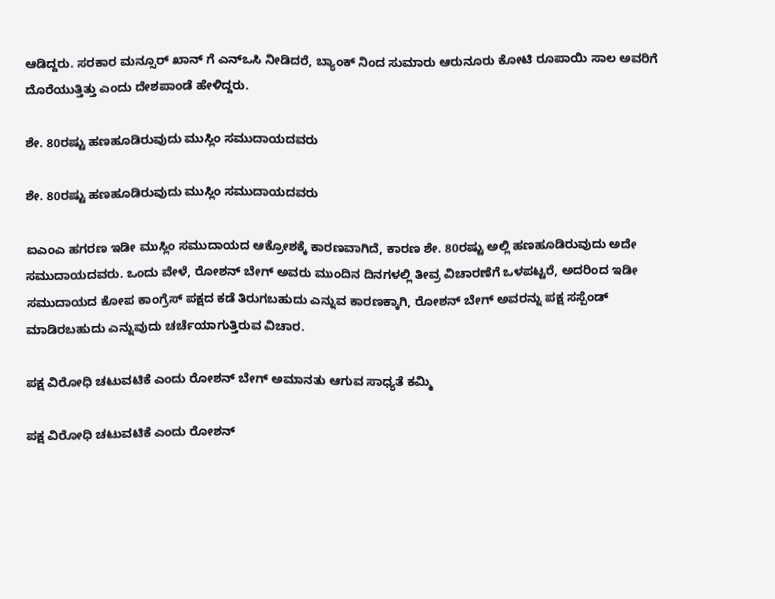ಆಡಿದ್ದರು. ಸರಕಾರ ಮನ್ಸೂರ್ ಖಾನ್ ಗೆ ಎನ್ಒಸಿ ನೀಡಿದರೆ, ಬ್ಯಾಂಕ್ ನಿಂದ ಸುಮಾರು ಆರುನೂರು ಕೋಟಿ ರೂಪಾಯಿ ಸಾಲ ಅವರಿಗೆ ದೊರೆಯುತ್ತಿತ್ತು ಎಂದು ದೇಶಪಾಂಡೆ ಹೇಳಿದ್ದರು.

ಶೇ. 80ರಷ್ಟು ಹಣಹೂಡಿರುವುದು ಮುಸ್ಲಿಂ ಸಮುದಾಯದವರು

ಶೇ. 80ರಷ್ಟು ಹಣಹೂಡಿರುವುದು ಮುಸ್ಲಿಂ ಸಮುದಾಯದವರು

ಐಎಂಎ ಹಗರಣ ಇಡೀ ಮುಸ್ಲಿಂ ಸಮುದಾಯದ ಆಕ್ರೋಶಕ್ಕೆ ಕಾರಣವಾಗಿದೆ, ಕಾರಣ ಶೇ. 80ರಷ್ಟು ಅಲ್ಲಿ ಹಣಹೂಡಿರುವುದು ಅದೇ ಸಮುದಾಯದವರು. ಒಂದು ವೇಳೆ, ರೋಶನ್ ಬೇಗ್ ಅವರು ಮುಂದಿನ ದಿನಗಳಲ್ಲಿ ತೀವ್ರ ವಿಚಾರಣೆಗೆ ಒಳಪಟ್ಟರೆ, ಅದರಿಂದ ಇಡೀ ಸಮುದಾಯದ ಕೋಪ ಕಾಂಗ್ರೆಸ್ ಪಕ್ಷದ ಕಡೆ ತಿರುಗಬಹುದು ಎನ್ನುವ ಕಾರಣಕ್ಕಾಗಿ, ರೋಶನ್ ಬೇಗ್ ಅವರನ್ನು ಪಕ್ಷ ಸಸ್ಪೆಂಡ್ ಮಾಡಿರಬಹುದು ಎನ್ನುವುದು ಚರ್ಚೆಯಾಗುತ್ತಿರುವ ವಿಚಾರ.

ಪಕ್ಷ ವಿರೋಧಿ ಚಟುವಟಿಕೆ ಎಂದು ರೋಶನ್ ಬೇಗ್ ಅಮಾನತು ಆಗುವ ಸಾಧ್ಯತೆ ಕಮ್ಮಿ

ಪಕ್ಷ ವಿರೋಧಿ ಚಟುವಟಿಕೆ ಎಂದು ರೋಶನ್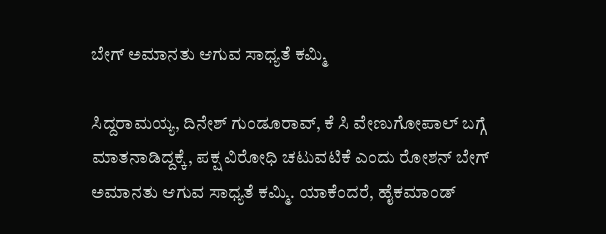ಬೇಗ್ ಅಮಾನತು ಆಗುವ ಸಾಧ್ಯತೆ ಕಮ್ಮಿ

ಸಿದ್ದರಾಮಯ್ಯ, ದಿನೇಶ್ ಗುಂಡೂರಾವ್, ಕೆ ಸಿ ವೇಣುಗೋಪಾಲ್ ಬಗ್ಗೆ ಮಾತನಾಡಿದ್ದಕ್ಕೆ, ಪಕ್ಷ ವಿರೋಧಿ ಚಟುವಟಿಕೆ ಎಂದು ರೋಶನ್ ಬೇಗ್ ಅಮಾನತು ಆಗುವ ಸಾಧ್ಯತೆ ಕಮ್ಮಿ. ಯಾಕೆಂದರೆ, ಹೈಕಮಾಂಡ್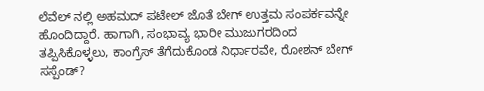ಲೆವೆಲ್ ನಲ್ಲಿ ಅಹಮದ್ ಪಟೇಲ್ ಜೊತೆ ಬೇಗ್ ಉತ್ತಮ ಸಂಪರ್ಕವನ್ನೇ ಹೊಂದಿದ್ದಾರೆ. ಹಾಗಾಗಿ, ಸಂಭಾವ್ಯ ಭಾರೀ ಮುಜುಗರದಿಂದ ತಪ್ಪಿಸಿಕೊಳ್ಳಲು, ಕಾಂಗ್ರೆಸ್ ತೆಗೆದುಕೊಂಡ ನಿರ್ಧಾರವೇ, ರೋಶನ್ ಬೇಗ್ ಸಸ್ಪೆಂಡ್?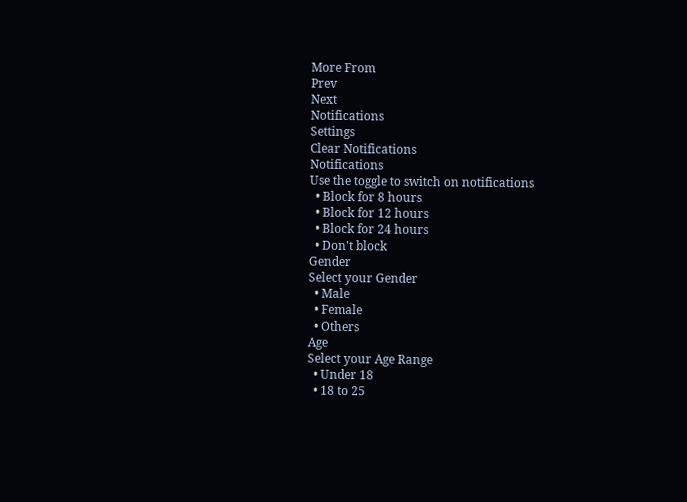More From
Prev
Next
Notifications
Settings
Clear Notifications
Notifications
Use the toggle to switch on notifications
  • Block for 8 hours
  • Block for 12 hours
  • Block for 24 hours
  • Don't block
Gender
Select your Gender
  • Male
  • Female
  • Others
Age
Select your Age Range
  • Under 18
  • 18 to 25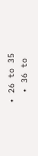• 26 to 35
  • 36 to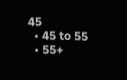45
  • 45 to 55
  • 55+